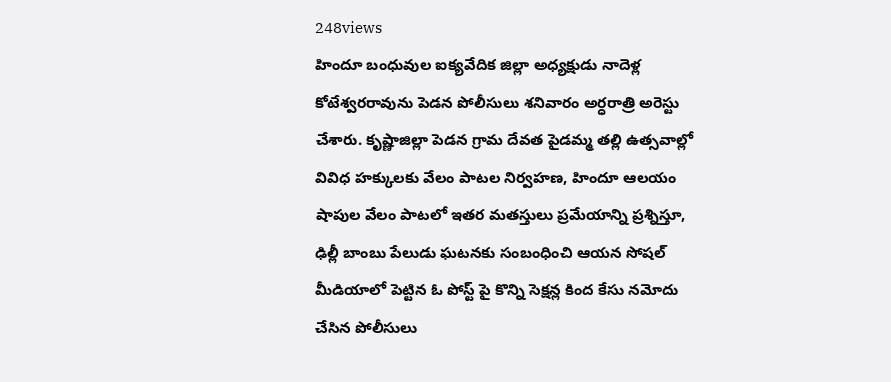248views
హిందూ బంధువుల ఐక్యవేదిక జిల్లా అధ్యక్షుడు నాదెళ్ల కోటేశ్వరరావును పెడన పోలీసులు శనివారం అర్ధరాత్రి అరెస్టు చేశారు. కృష్ణాజిల్లా పెడన గ్రామ దేవత పైడమ్మ తల్లి ఉత్సవాల్లో వివిధ హక్కులకు వేలం పాటల నిర్వహణ, హిందూ ఆలయం షాపుల వేలం పాటలో ఇతర మతస్తులు ప్రమేయాన్ని ప్రశ్నిస్తూ, ఢిల్లీ బాంబు పేలుడు ఘటనకు సంబంధించి ఆయన సోషల్ మీడియాలో పెట్టిన ఓ పోస్ట్ పై కొన్ని సెక్షన్ల కింద కేసు నమోదు చేసిన పోలీసులు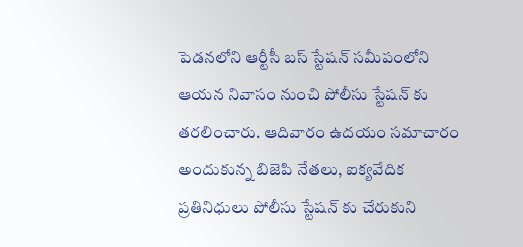పెడనలోని ఆర్టీసీ బస్ స్టేషన్ సమీపంలోని ఆయన నివాసం నుంచి పోలీసు స్టేషన్ కు తరలించారు. ఆదివారం ఉదయం సమాచారం అందుకున్న బిజెపి నేతలు, ఐక్యవేదిక ప్రతినిధులు పోలీసు స్టేషన్ కు చేరుకుని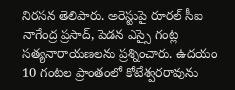నిరసన తెలిపారు. అరెస్టుపై రూరల్ సీఐ నాగేంద్ర ప్రసాద్, పెడన ఎస్సై గంట్ల సత్యనారాయణలను ప్రశ్నించారు. ఉదయం 10 గంటల ప్రాంతంలో కోటేశ్వరరావును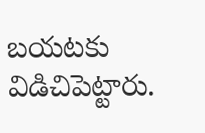బయటకు విడిచిపెట్టారు.